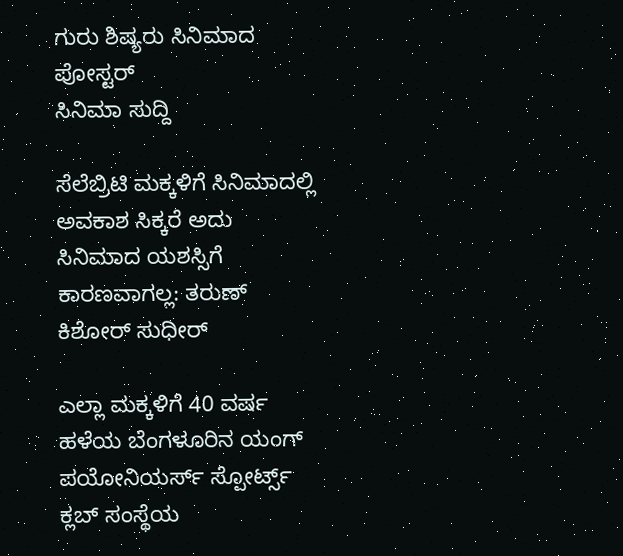ಗುರು ಶಿಷ್ಯರು ಸಿನಿಮಾದ ಪೋಸ್ಟರ್
ಸಿನಿಮಾ ಸುದ್ದಿ

ಸೆಲೆಬ್ರಿಟಿ ಮಕ್ಕಳಿಗೆ ಸಿನಿಮಾದಲ್ಲಿ ಅವಕಾಶ ಸಿಕ್ಕರೆ ಅದು ಸಿನಿಮಾದ ಯಶಸ್ಸಿಗೆ ಕಾರಣವಾಗಲ್ಲ: ತರುಣ್ ಕಿಶೋರ್ ಸುಧೀರ್

ಎಲ್ಲಾ ಮಕ್ಕಳಿಗೆ 40 ವರ್ಷ ಹಳೆಯ ಬೆಂಗಳೂರಿನ ಯಂಗ್ ಪಯೋನಿಯರ್ಸ್ ಸ್ಪೋರ್ಟ್ಸ್ ಕ್ಲಬ್ ಸಂಸ್ಥೆಯ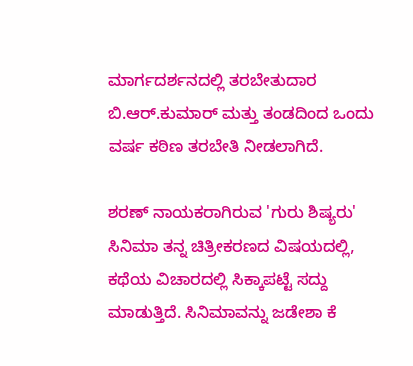ಮಾರ್ಗದರ್ಶನದಲ್ಲಿ ತರಬೇತುದಾರ ಬಿ.ಆರ್.ಕುಮಾರ್ ಮತ್ತು ತಂಡದಿಂದ ಒಂದು ವರ್ಷ ಕಠಿಣ ತರಬೇತಿ ನೀಡಲಾಗಿದೆ.

ಶರಣ್‌ ನಾಯಕರಾಗಿರುವ 'ಗುರು ಶಿಷ್ಯರು' ಸಿನಿಮಾ ತನ್ನ ಚಿತ್ರೀಕರಣದ ವಿಷಯದಲ್ಲಿ, ಕಥೆಯ ವಿಚಾರದಲ್ಲಿ ಸಿಕ್ಕಾಪಟ್ಟೆ ಸದ್ದು ಮಾಡುತ್ತಿದೆ. ಸಿನಿಮಾವನ್ನು ಜಡೇಶಾ ಕೆ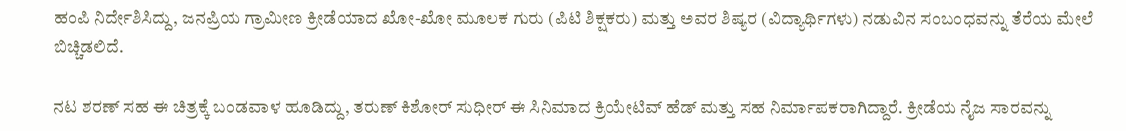ಹಂಪಿ ನಿರ್ದೇಶಿಸಿದ್ದು, ಜನಪ್ರಿಯ ಗ್ರಾಮೀಣ ಕ್ರೀಡೆಯಾದ ಖೋ-ಖೋ ಮೂಲಕ ಗುರು (ಪಿಟಿ ಶಿಕ್ಷಕರು) ಮತ್ತು ಅವರ ಶಿಷ್ಯರ (ವಿದ್ಯಾರ್ಥಿಗಳು) ನಡುವಿನ ಸಂಬಂಧವನ್ನು ತೆರೆಯ ಮೇಲೆ ಬಿಚ್ಚಿಡಲಿದೆ.

ನಟ ಶರಣ್ ಸಹ ಈ ಚಿತ್ರಕ್ಕೆ ಬಂಡವಾಳ ಹೂಡಿದ್ದು, ತರುಣ್ ಕಿಶೋರ್ ಸುಧೀರ್ ಈ ಸಿನಿಮಾದ ಕ್ರಿಯೇಟಿವ್ ಹೆಡ್ ಮತ್ತು ಸಹ ನಿರ್ಮಾಪಕರಾಗಿದ್ದಾರೆ. ಕ್ರೀಡೆಯ ನೈಜ ಸಾರವನ್ನು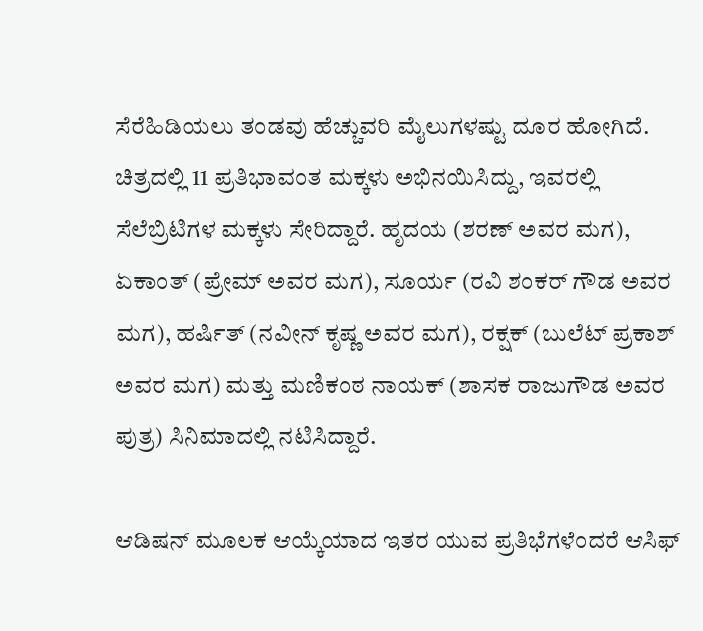ಸೆರೆಹಿಡಿಯಲು ತಂಡವು ಹೆಚ್ಚುವರಿ ಮೈಲುಗಳಷ್ಟು ದೂರ ಹೋಗಿದೆ. ಚಿತ್ರದಲ್ಲಿ 11 ಪ್ರತಿಭಾವಂತ ಮಕ್ಕಳು ಅಭಿನಯಿಸಿದ್ದು, ಇವರಲ್ಲಿ ಸೆಲೆಬ್ರಿಟಿಗಳ ಮಕ್ಕಳು ಸೇರಿದ್ದಾರೆ. ಹೃದಯ (ಶರಣ್ ಅವರ ಮಗ), ಏಕಾಂತ್ (ಪ್ರೇಮ್ ಅವರ ಮಗ), ಸೂರ್ಯ (ರವಿ ಶಂಕರ್ ಗೌಡ ಅವರ ಮಗ), ಹರ್ಷಿತ್ (ನವೀನ್ ಕೃಷ್ಣ ಅವರ ಮಗ), ರಕ್ಷಕ್ (ಬುಲೆಟ್ ಪ್ರಕಾಶ್ ಅವರ ಮಗ) ಮತ್ತು ಮಣಿಕಂಠ ನಾಯಕ್ (ಶಾಸಕ ರಾಜುಗೌಡ ಅವರ ಪುತ್ರ) ಸಿನಿಮಾದಲ್ಲಿ ನಟಿಸಿದ್ದಾರೆ.

ಆಡಿಷನ್ ಮೂಲಕ ಆಯ್ಕೆಯಾದ ಇತರ ಯುವ ಪ್ರತಿಭೆಗಳೆಂದರೆ ಆಸಿಫ್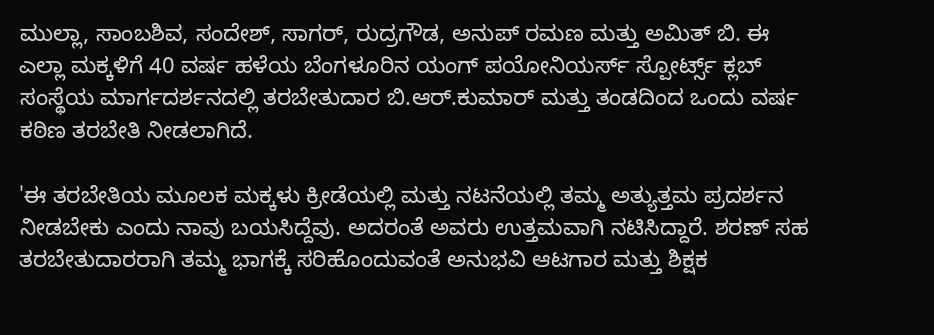ಮುಲ್ಲಾ, ಸಾಂಬಶಿವ, ಸಂದೇಶ್, ಸಾಗರ್, ರುದ್ರಗೌಡ, ಅನುಪ್ ರಮಣ ಮತ್ತು ಅಮಿತ್ ಬಿ. ಈ ಎಲ್ಲಾ ಮಕ್ಕಳಿಗೆ 40 ವರ್ಷ ಹಳೆಯ ಬೆಂಗಳೂರಿನ ಯಂಗ್ ಪಯೋನಿಯರ್ಸ್ ಸ್ಪೋರ್ಟ್ಸ್ ಕ್ಲಬ್ ಸಂಸ್ಥೆಯ ಮಾರ್ಗದರ್ಶನದಲ್ಲಿ ತರಬೇತುದಾರ ಬಿ.ಆರ್.ಕುಮಾರ್ ಮತ್ತು ತಂಡದಿಂದ ಒಂದು ವರ್ಷ ಕಠಿಣ ತರಬೇತಿ ನೀಡಲಾಗಿದೆ.

'ಈ ತರಬೇತಿಯ ಮೂಲಕ ಮಕ್ಕಳು ಕ್ರೀಡೆಯಲ್ಲಿ ಮತ್ತು ನಟನೆಯಲ್ಲಿ ತಮ್ಮ ಅತ್ಯುತ್ತಮ ಪ್ರದರ್ಶನ ನೀಡಬೇಕು ಎಂದು ನಾವು ಬಯಸಿದ್ದೆವು. ಅದರಂತೆ ಅವರು ಉತ್ತಮವಾಗಿ ನಟಿಸಿದ್ದಾರೆ. ಶರಣ್ ಸಹ ತರಬೇತುದಾರರಾಗಿ ತಮ್ಮ ಭಾಗಕ್ಕೆ ಸರಿಹೊಂದುವಂತೆ ಅನುಭವಿ ಆಟಗಾರ ಮತ್ತು ಶಿಕ್ಷಕ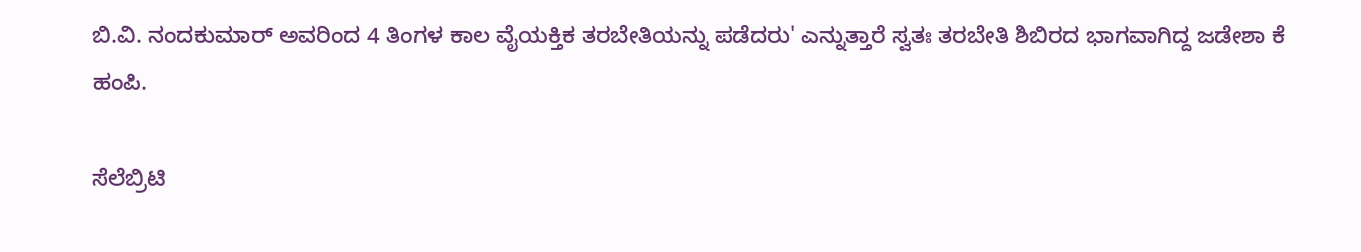ಬಿ.ವಿ. ನಂದಕುಮಾರ್ ಅವರಿಂದ 4 ತಿಂಗಳ ಕಾಲ ವೈಯಕ್ತಿಕ ತರಬೇತಿಯನ್ನು ಪಡೆದರು' ಎನ್ನುತ್ತಾರೆ ಸ್ವತಃ ತರಬೇತಿ ಶಿಬಿರದ ಭಾಗವಾಗಿದ್ದ ಜಡೇಶಾ ಕೆ ಹಂಪಿ.

ಸೆಲೆಬ್ರಿಟಿ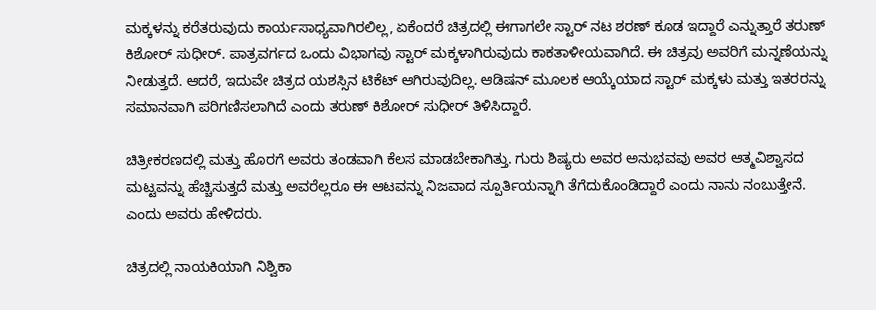ಮಕ್ಕಳನ್ನು ಕರೆತರುವುದು ಕಾರ್ಯಸಾಧ್ಯವಾಗಿರಲಿಲ್ಲ, ಏಕೆಂದರೆ ಚಿತ್ರದಲ್ಲಿ ಈಗಾಗಲೇ ಸ್ಟಾರ್ ನಟ ಶರಣ್ ಕೂಡ ಇದ್ದಾರೆ ಎನ್ನುತ್ತಾರೆ ತರುಣ್ ಕಿಶೋರ್ ಸುಧೀರ್. ಪಾತ್ರವರ್ಗದ ಒಂದು ವಿಭಾಗವು ಸ್ಟಾರ್ ಮಕ್ಕಳಾಗಿರುವುದು ಕಾಕತಾಳೀಯವಾಗಿದೆ. ಈ ಚಿತ್ರವು ಅವರಿಗೆ ಮನ್ನಣೆಯನ್ನು ನೀಡುತ್ತದೆ. ಆದರೆ, ಇದುವೇ ಚಿತ್ರದ ಯಶಸ್ಸಿನ ಟಿಕೆಟ್ ಆಗಿರುವುದಿಲ್ಲ. ಆಡಿಷನ್ ಮೂಲಕ ಆಯ್ಕೆಯಾದ ಸ್ಟಾರ್ ಮಕ್ಕಳು ಮತ್ತು ಇತರರನ್ನು ಸಮಾನವಾಗಿ ಪರಿಗಣಿಸಲಾಗಿದೆ ಎಂದು ತರುಣ್ ಕಿಶೋರ್ ಸುಧೀರ್ ತಿಳಿಸಿದ್ದಾರೆ.

ಚಿತ್ರೀಕರಣದಲ್ಲಿ ಮತ್ತು ಹೊರಗೆ ಅವರು ತಂಡವಾಗಿ ಕೆಲಸ ಮಾಡಬೇಕಾಗಿತ್ತು. ಗುರು ಶಿಷ್ಯರು ಅವರ ಅನುಭವವು ಅವರ ಆತ್ಮವಿಶ್ವಾಸದ ಮಟ್ಟವನ್ನು ಹೆಚ್ಚಿಸುತ್ತದೆ ಮತ್ತು ಅವರೆಲ್ಲರೂ ಈ ಆಟವನ್ನು ನಿಜವಾದ ಸ್ಪೂರ್ತಿಯನ್ನಾಗಿ ತೆಗೆದುಕೊಂಡಿದ್ದಾರೆ ಎಂದು ನಾನು ನಂಬುತ್ತೇನೆ. ಎಂದು ಅವರು ಹೇಳಿದರು.

ಚಿತ್ರದಲ್ಲಿ ನಾಯಕಿಯಾಗಿ ನಿಶ್ವಿಕಾ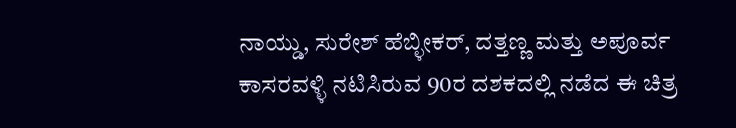ನಾಯ್ಡು, ಸುರೇಶ್ ಹೆಬ್ಳೀಕರ್, ದತ್ತಣ್ಣ ಮತ್ತು ಅಪೂರ್ವ ಕಾಸರವಳ್ಳಿ ನಟಿಸಿರುವ 90ರ ದಶಕದಲ್ಲಿ ನಡೆದ ಈ ಚಿತ್ರ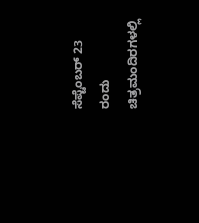ಸೆಪ್ಟೆಂಬರ್ 23 ರಂದು ಚಿತ್ರಮಂದಿರಗಳಲ್ಲಿ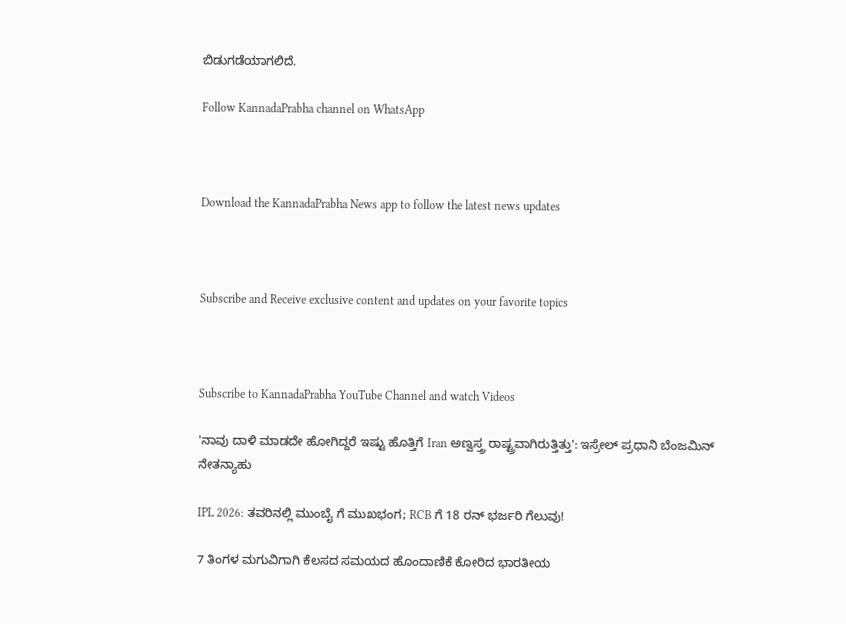ಬಿಡುಗಡೆಯಾಗಲಿದೆ.

Follow KannadaPrabha channel on WhatsApp



Download the KannadaPrabha News app to follow the latest news updates



Subscribe and Receive exclusive content and updates on your favorite topics



Subscribe to KannadaPrabha YouTube Channel and watch Videos

'ನಾವು ದಾಳಿ ಮಾಡದೇ ಹೋಗಿದ್ದರೆ ಇಷ್ಟು ಹೊತ್ತಿಗೆ Iran ಅಣ್ವಸ್ತ್ರ ರಾಷ್ಟ್ರವಾಗಿರುತ್ತಿತ್ತು': ಇಸ್ರೇಲ್ ಪ್ರಧಾನಿ ಬೆಂಜಮಿನ್ ನೇತನ್ಯಾಹು

IPL 2026: ತವರಿನಲ್ಲಿ ಮುಂಬೈ ಗೆ ಮುಖಭಂಗ; RCB ಗೆ 18 ರನ್ ಭರ್ಜರಿ ಗೆಲುವು!

7 ತಿಂಗಳ ಮಗುವಿಗಾಗಿ ಕೆಲಸದ ಸಮಯದ ಹೊಂದಾಣಿಕೆ ಕೋರಿದ ಭಾರತೀಯ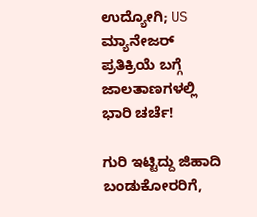ಉದ್ಯೋಗಿ; US ಮ್ಯಾನೇಜರ್ ಪ್ರತಿಕ್ರಿಯೆ ಬಗ್ಗೆ ಜಾಲತಾಣಗಳಲ್ಲಿ ಭಾರಿ ಚರ್ಚೆ!

ಗುರಿ ಇಟ್ಟಿದ್ದು ಜಿಹಾದಿ ಬಂಡುಕೋರರಿಗೆ,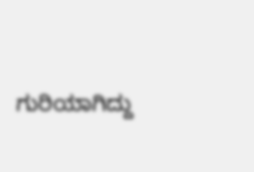ಗುರಿಯಾಗಿದ್ದು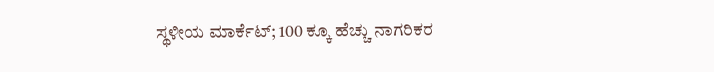ಸ್ಥಳೀಯ ಮಾರ್ಕೆಟ್; 100 ಕ್ಕೂ ಹೆಚ್ಚು ನಾಗರಿಕರ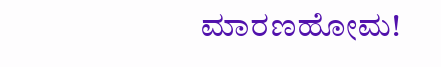ಮಾರಣಹೋಮ!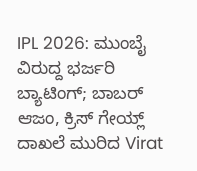IPL 2026: ಮುಂಬೈ ವಿರುದ್ದ ಭರ್ಜರಿ ಬ್ಯಾಟಿಂಗ್; ಬಾಬರ್ ಆಜಂ, ಕ್ರಿಸ್ ಗೇಯ್ಲ್ ದಾಖಲೆ ಮುರಿದ Virat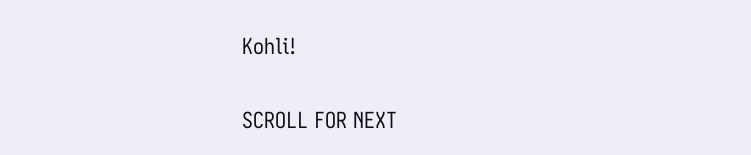Kohli!

SCROLL FOR NEXT